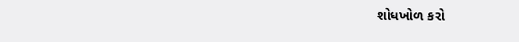શોધખોળ કરો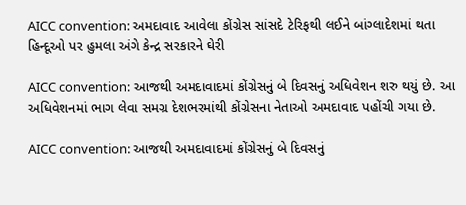AICC convention: અમદાવાદ આવેલા કોંગ્રેસ સાંસદે ટેરિફથી લઈને બાંગ્લાદેશમાં થતા હિન્દૂઓ પર હુમલા અંગે કેન્દ્ર સરકારને ઘેરી

AICC convention: આજથી અમદાવાદમાં કોંગ્રેસનું બે દિવસનું અધિવેશન શરુ થયું છે. આ અધિવેશનમાં ભાગ લેવા સમગ્ર દેશભરમાંથી કોંગ્રેસના નેતાઓ અમદાવાદ પહોંચી ગયા છે.

AICC convention: આજથી અમદાવાદમાં કોંગ્રેસનું બે દિવસનું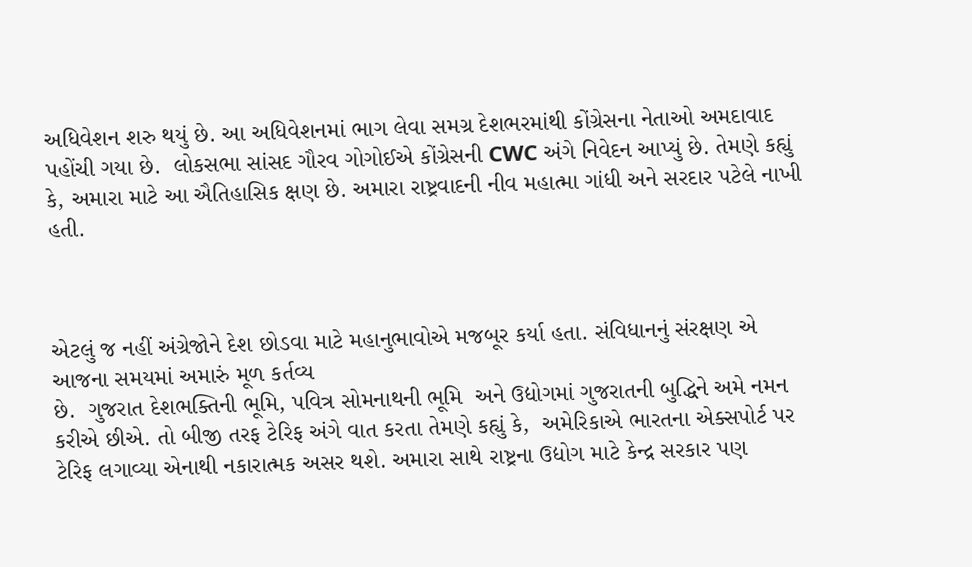અધિવેશન શરુ થયું છે. આ અધિવેશનમાં ભાગ લેવા સમગ્ર દેશભરમાંથી કોંગ્રેસના નેતાઓ અમદાવાદ પહોંચી ગયા છે.  લોકસભા સાંસદ ગૌરવ ગોગોઈએ કોંગ્રેસની CWC અંગે નિવેદન આપ્યું છે. તેમણે કહ્યું કે, અમારા માટે આ ઐતિહાસિક ક્ષણ છે. અમારા રાષ્ટ્રવાદની નીવ મહાત્મા ગાંધી અને સરદાર પટેલે નાખી હતી.



એટલું જ નહીં અંગ્રેજોને દેશ છોડવા માટે મહાનુભાવોએ મજબૂર કર્યા હતા. સંવિધાનનું સંરક્ષણ એ આજના સમયમાં અમારું મૂળ કર્તવ્ય
છે.  ગુજરાત દેશભક્તિની ભૂમિ, પવિત્ર સોમનાથની ભૂમિ  અને ઉદ્યોગમાં ગુજરાતની બુદ્ધિને અમે નમન કરીએ છીએ. તો બીજી તરફ ટેરિફ અંગે વાત કરતા તેમણે કહ્યું કે,  અમેરિકાએ ભારતના એક્સપોર્ટ પર ટેરિફ લગાવ્યા એનાથી નકારાત્મક અસર થશે. અમારા સાથે રાષ્ટ્રના ઉદ્યોગ માટે કેન્દ્ર સરકાર પણ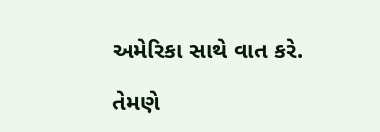અમેરિકા સાથે વાત કરે.

તેમણે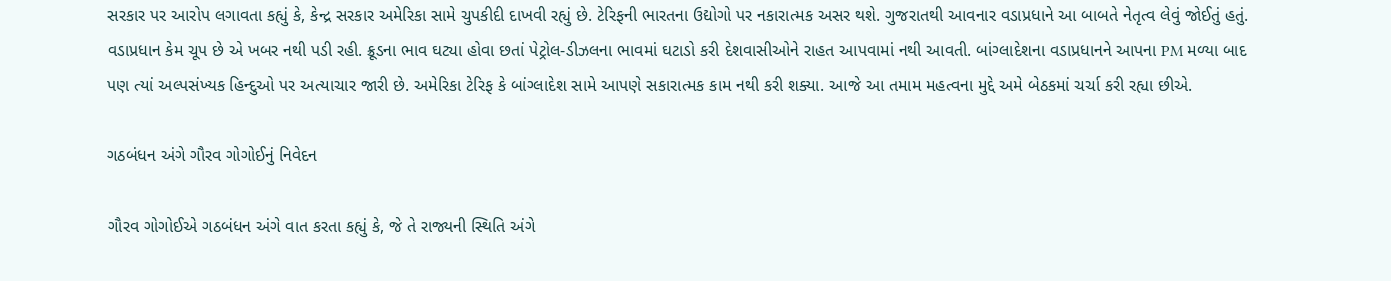સરકાર પર આરોપ લગાવતા કહ્યું કે, કેન્દ્ર સરકાર અમેરિકા સામે ચુપકીદી દાખવી રહ્યું છે. ટેરિફની ભારતના ઉદ્યોગો પર નકારાત્મક અસર થશે. ગુજરાતથી આવનાર વડાપ્રધાને આ બાબતે નેતૃત્વ લેવું જોઈતું હતું. વડાપ્રધાન કેમ ચૂપ છે એ ખબર નથી પડી રહી. ક્રૂડના ભાવ ઘટ્યા હોવા છતાં પેટ્રોલ-ડીઝલના ભાવમાં ઘટાડો કરી દેશવાસીઓને રાહત આપવામાં નથી આવતી. બાંગ્લાદેશના વડાપ્રધાનને આપના PM મળ્યા બાદ પણ ત્યાં અલ્પસંખ્યક હિન્દુઓ પર અત્યાચાર જારી છે. અમેરિકા ટેરિફ કે બાંગ્લાદેશ સામે આપણે સકારાત્મક કામ નથી કરી શક્યા. આજે આ તમામ મહત્વના મુદ્દે અમે બેઠકમાં ચર્ચા કરી રહ્યા છીએ.

ગઠબંધન અંગે ગૌરવ ગોગોઈનું નિવેદન

ગૌરવ ગોગોઈએ ગઠબંધન અંગે વાત કરતા કહ્યું કે, જે તે રાજ્યની સ્થિતિ અંગે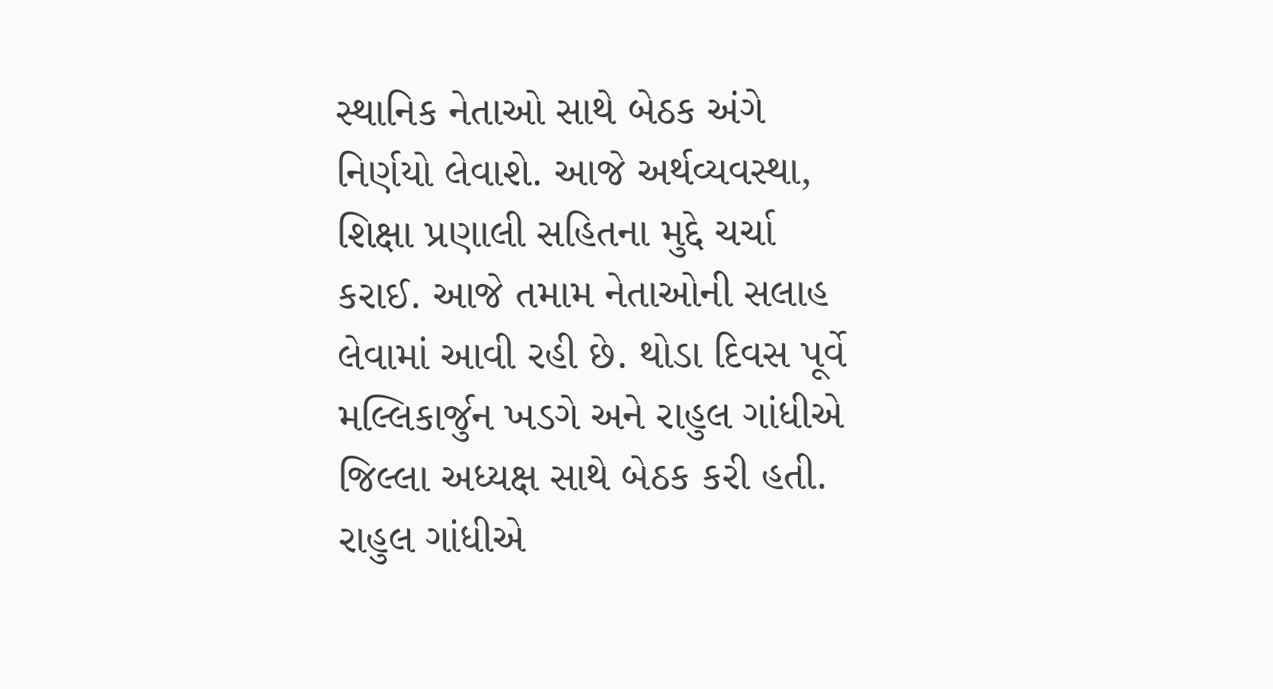સ્થાનિક નેતાઓ સાથે બેઠક અંગે નિર્ણયો લેવાશે. આજે અર્થવ્યવસ્થા, શિક્ષા પ્રણાલી સહિતના મુદ્દે ચર્ચા કરાઈ. આજે તમામ નેતાઓની સલાહ લેવામાં આવી રહી છે. થોડા દિવસ પૂર્વે મલ્લિકાર્જુન ખડગે અને રાહુલ ગાંધીએ જિલ્લા અધ્યક્ષ સાથે બેઠક કરી હતી. રાહુલ ગાંધીએ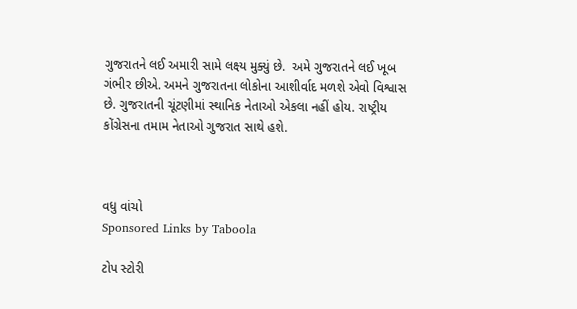ગુજરાતને લઈ અમારી સામે લક્ષ્ય મુક્યું છે.  અમે ગુજરાતને લઈ ખૂબ ગંભીર છીએ. અમને ગુજરાતના લોકોના આશીર્વાદ મળશે એવો વિશ્વાસ છે. ગુજરાતની ચૂંટણીમાં સ્થાનિક નેતાઓ એકલા નહીં હોય. રાષ્ટ્રીય કોંગ્રેસના તમામ નેતાઓ ગુજરાત સાથે હશે.



વધુ વાંચો
Sponsored Links by Taboola

ટોપ સ્ટોરી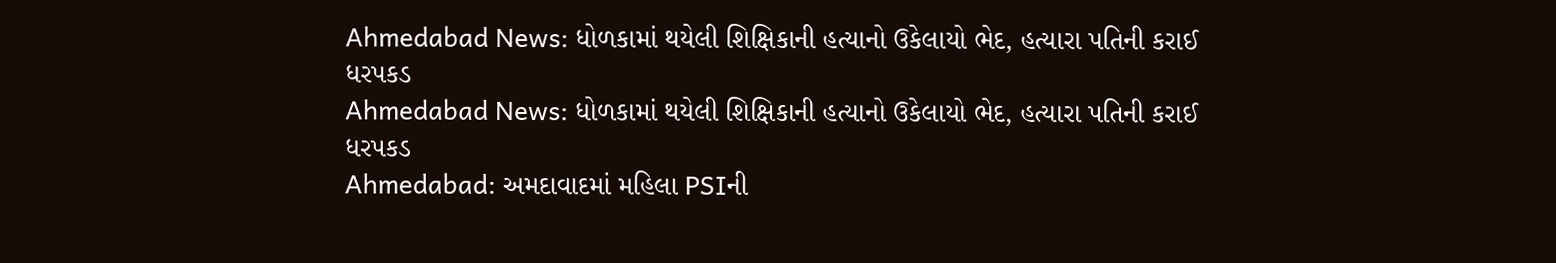Ahmedabad News: ધોળકામાં થયેલી શિક્ષિકાની હત્યાનો ઉકેલાયો ભેદ, હત્યારા પતિની કરાઈ ધરપકડ
Ahmedabad News: ધોળકામાં થયેલી શિક્ષિકાની હત્યાનો ઉકેલાયો ભેદ, હત્યારા પતિની કરાઈ ધરપકડ
Ahmedabad: અમદાવાદમાં મહિલા PSIની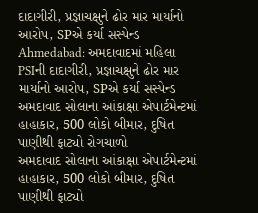દાદાગીરી, પ્રજ્ઞાચક્ષુને ઢોર માર માર્યાનો આરોપ, SPએ કર્યા સસ્પેન્ડ
Ahmedabad: અમદાવાદમાં મહિલા PSIની દાદાગીરી, પ્રજ્ઞાચક્ષુને ઢોર માર માર્યાનો આરોપ, SPએ કર્યા સસ્પેન્ડ
અમદાવાદ સોલાના આંકાક્ષા એપાર્ટમેન્ટમાં હાહાકાર, 500 લોકો બીમાર, દુષિત પાણીથી ફાટ્યો રોગચાળો
અમદાવાદ સોલાના આંકાક્ષા એપાર્ટમેન્ટમાં હાહાકાર, 500 લોકો બીમાર, દુષિત પાણીથી ફાટ્યો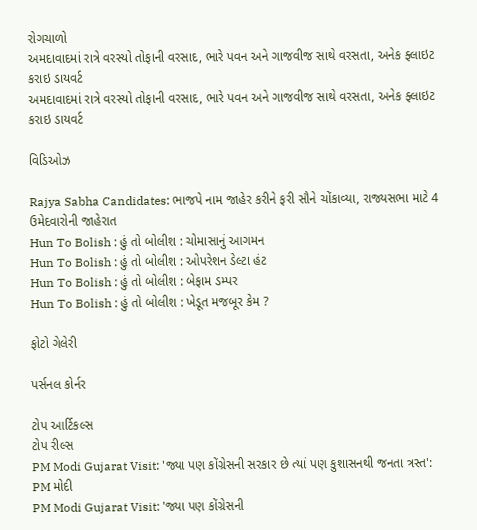રોગચાળો
અમદાવાદમાં રાત્રે વરસ્યો તોફાની વરસાદ, ભારે પવન અને ગાજવીજ સાથે વરસતા, અનેક ફ્લાઇટ કરાઇ ડાયવર્ટ
અમદાવાદમાં રાત્રે વરસ્યો તોફાની વરસાદ, ભારે પવન અને ગાજવીજ સાથે વરસતા, અનેક ફ્લાઇટ કરાઇ ડાયવર્ટ

વિડિઓઝ

Rajya Sabha Candidates: ભાજપે નામ જાહેર કરીને ફરી સૌને ચોંકાવ્યા, રાજ્યસભા માટે 4 ઉમેદવારોની જાહેરાત
Hun To Bolish : હું તો બોલીશ : ચોમાસાનું આગમન
Hun To Bolish : હું તો બોલીશ : ઓપરેશન ડેલ્ટા હંટ
Hun To Bolish : હું તો બોલીશ : બેફામ ડમ્પર
Hun To Bolish : હું તો બોલીશ : ખેડૂત મજબૂર કેમ ?

ફોટો ગેલેરી

પર્સનલ કોર્નર

ટોપ આર્ટિકલ્સ
ટોપ રીલ્સ
PM Modi Gujarat Visit: 'જ્યા પણ કોંગ્રેસની સરકાર છે ત્યાં પણ કુશાસનથી જનતા ત્રસ્ત': PM મોદી
PM Modi Gujarat Visit: 'જ્યા પણ કોંગ્રેસની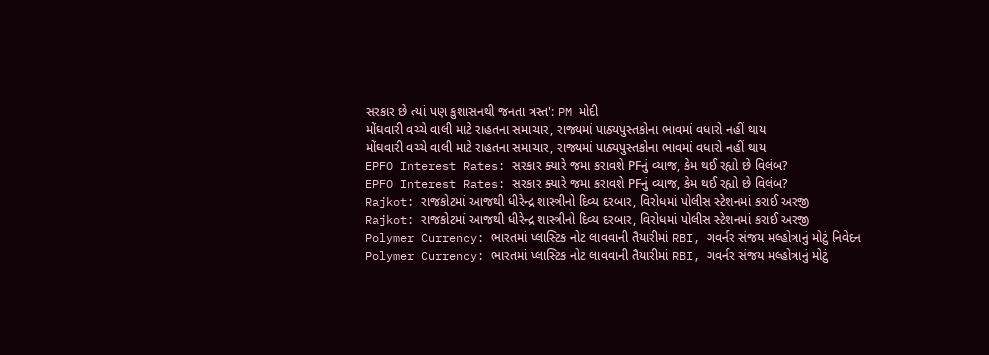સરકાર છે ત્યાં પણ કુશાસનથી જનતા ત્રસ્ત': PM મોદી
મોંઘવારી વચ્ચે વાલી માટે રાહતના સમાચાર, રાજ્યમાં પાઠ્યપુસ્તકોના ભાવમાં વધારો નહીં થાય
મોંઘવારી વચ્ચે વાલી માટે રાહતના સમાચાર, રાજ્યમાં પાઠ્યપુસ્તકોના ભાવમાં વધારો નહીં થાય
EPFO Interest Rates: સરકાર ક્યારે જમા કરાવશે PFનું વ્યાજ, કેમ થઈ રહ્યો છે વિલંબ?
EPFO Interest Rates: સરકાર ક્યારે જમા કરાવશે PFનું વ્યાજ, કેમ થઈ રહ્યો છે વિલંબ?
Rajkot: રાજકોટમાં આજથી ધીરેન્દ્ર શાસ્ત્રીનો દિવ્ય દરબાર, વિરોધમાં પોલીસ સ્ટેશનમાં કરાઈ અરજી
Rajkot: રાજકોટમાં આજથી ધીરેન્દ્ર શાસ્ત્રીનો દિવ્ય દરબાર, વિરોધમાં પોલીસ સ્ટેશનમાં કરાઈ અરજી
Polymer Currency: ભારતમાં પ્લાસ્ટિક નોટ લાવવાની તૈયારીમાં RBI, ગવર્નર સંજય મલ્હોત્રાનું મોટું નિવેદન
Polymer Currency: ભારતમાં પ્લાસ્ટિક નોટ લાવવાની તૈયારીમાં RBI, ગવર્નર સંજય મલ્હોત્રાનું મોટું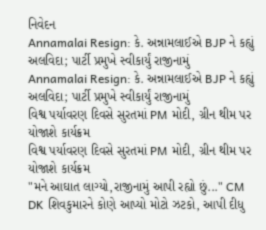નિવેદન
Annamalai Resign: કે. અન્નામલાઈએ BJP ને કહ્યું અલવિદા; પાર્ટી પ્રમુખે સ્વીકાર્યું રાજીનામું
Annamalai Resign: કે. અન્નામલાઈએ BJP ને કહ્યું અલવિદા; પાર્ટી પ્રમુખે સ્વીકાર્યું રાજીનામું
વિશ્વ પર્યાવરણ દિવસે સુરતમાં PM મોદી, ગ્રીન થીમ પર યોજાશે કાર્યક્રમ
વિશ્વ પર્યાવરણ દિવસે સુરતમાં PM મોદી, ગ્રીન થીમ પર યોજાશે કાર્યક્રમ
"મને આઘાત લાગ્યો,રાજીનામું આપી રહ્યો છું..." CM DK શિવકુમારને કોણે આપ્યો મોટો ઝટકો, આપી દીધુ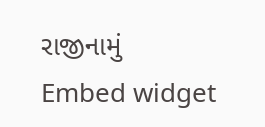રાજીનામું
Embed widget